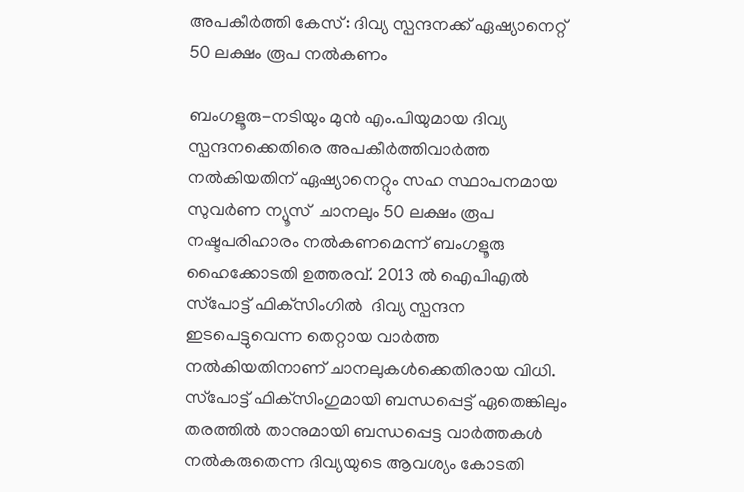അപകീര്‍ത്തി കേസ്: ദിവ്യ സ്പന്ദനക്ക് ഏഷ്യാനെറ്റ് 50 ലക്ഷം രൂപ നല്‍കണം

ബംഗളൂരു-നടിയും മുന്‍ എം.പിയുമായ ദിവ്യ സ്പന്ദനക്കെതിരെ അപകീര്‍ത്തിവാര്‍ത്ത നല്‍കിയതിന് ഏഷ്യാനെറ്റും സഹ സ്ഥാപനമായ സുവര്‍ണ ന്യൂസ്  ചാനലും 50 ലക്ഷം രൂപ നഷ്ടപരിഹാരം നല്‍കണമെന്ന് ബംഗളൂരു ഹൈക്കോടതി ഉത്തരവ്. 2013 ല്‍ ഐപിഎല്‍ സ്‌പോട്ട് ഫിക്‌സിംഗില്‍  ദിവ്യ സ്പന്ദന ഇടപെട്ടുവെന്ന തെറ്റായ വാര്‍ത്ത നല്‍കിയതിനാണ് ചാനലുകള്‍ക്കെതിരായ വിധി.
സ്‌പോട്ട് ഫിക്‌സിംഗുമായി ബന്ധപ്പെട്ട് ഏതെങ്കിലും തരത്തില്‍ താനുമായി ബന്ധപ്പെട്ട വാര്‍ത്തകള്‍ നല്‍കരുതെന്ന ദിവ്യയുടെ ആവശ്യം കോടതി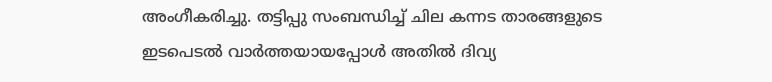അംഗീകരിച്ചു. തട്ടിപ്പു സംബന്ധിച്ച് ചില കന്നട താരങ്ങളുടെ ഇടപെടല്‍ വാര്‍ത്തയായപ്പോള്‍ അതില്‍ ദിവ്യ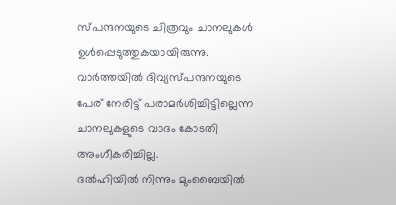സ്പന്ദനയുടെ ചിത്രവും ചാനലുകള്‍ ഉള്‍പ്പെടുത്തുകയായിരുന്നു.
വാര്‍ത്തയില്‍ ദിവ്യസ്പന്ദനയുടെ പേര് നേരിട്ട് പരാമര്‍ശിച്ചിട്ടില്ലെന്ന ചാനലുകളുടെ വാദം കോടതി അംഗീകരിച്ചില്ല.
ദല്‍ഹിയില്‍ നിന്നും മുംബൈയില്‍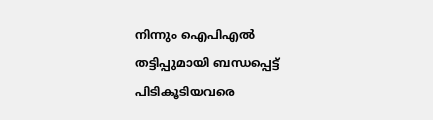നിന്നും ഐപിഎല്‍ തട്ടിപ്പുമായി ബന്ധപ്പെട്ട് പിടികൂടിയവരെ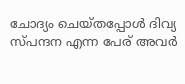ചോദ്യം ചെയ്തപ്പോള്‍ ദിവ്യ സ്പന്ദന എന്ന പേര് അവര്‍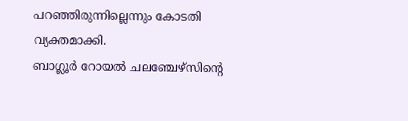പറഞ്ഞിരുന്നില്ലെന്നും കോടതി വ്യക്തമാക്കി.
ബാഗ്ലൂര്‍ റോയല്‍ ചലഞ്ചേഴ്‌സിന്റെ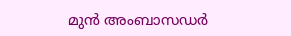മുന്‍ അംബാസഡര്‍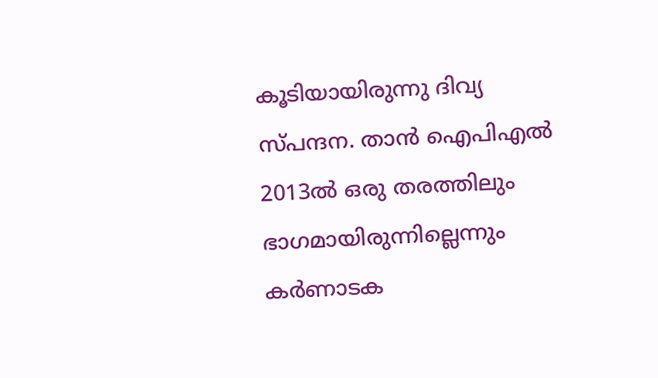കൂടിയായിരുന്നു ദിവ്യ സ്പന്ദന. താന്‍ ഐപിഎല്‍ 2013ല്‍ ഒരു തരത്തിലും ഭാഗമായിരുന്നില്ലെന്നും കര്‍ണാടക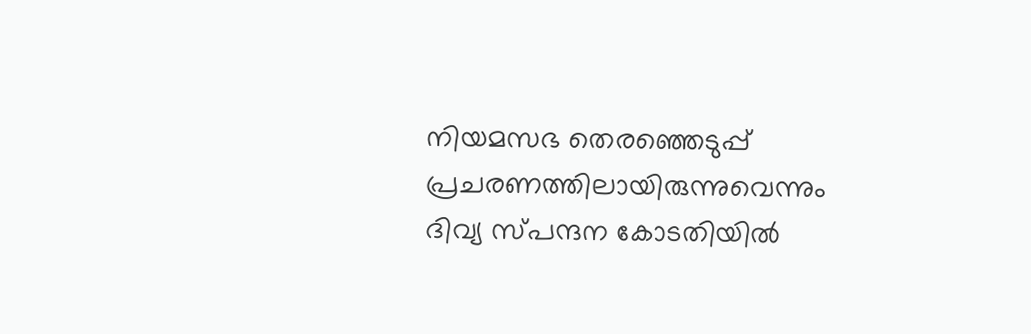നിയമസഭ തെരഞ്ഞെടുപ്പ് പ്രചരണത്തിലായിരുന്നുവെന്നും ദിവ്യ സ്പന്ദന കോടതിയില്‍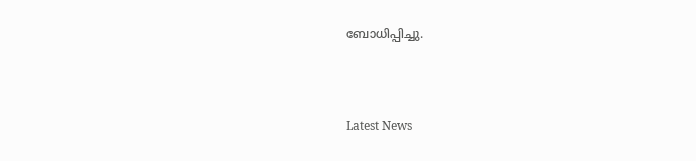ബോധിപ്പിച്ചു.



Latest News